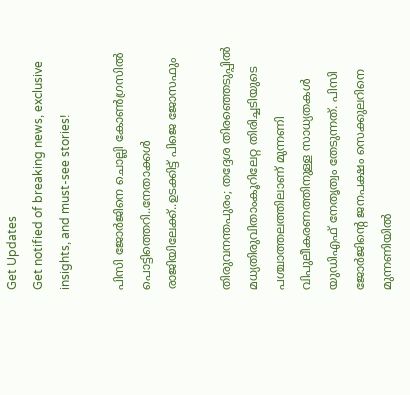Get Updates
Get notified of breaking news, exclusive insights, and must-see stories!

പിസി ജോർജിനെ ചൊല്ലി കോൺഗ്രസിൽ പൊട്ടിത്തെറി..നേതാക്കൾ രാജിയിലേക്ക്..ഉടക്കിട്ട് പിജെ ജോസഫും

തിരുവനന്തപുരം; തദ്ദേശ തിരഞ്ഞെടുപ്പിൽ മധ്യതിരുവിതാംകൂറിലേറ്റ തിരിച്ചടിയുടെ പശ്ചാത്തലത്തിലാണ് മുന്നണി വിപുലീകരണത്തിനുള്ള സാധ്യതകൾ യുഡിഎഫ് നേതൃത്വം തേടുന്നത്. പിസി ജോർജിന്റെ ജനപക്ഷം സെക്കുലറിനെ മുന്നണിയിൽ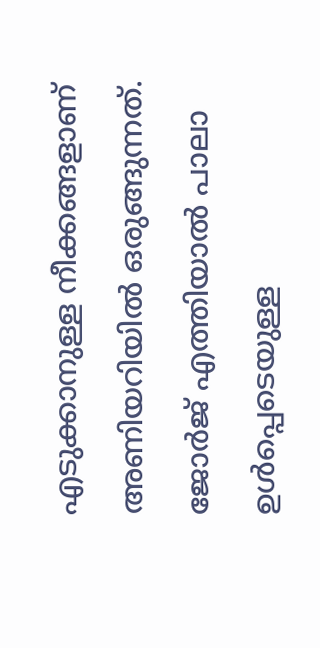എടുക്കാനുള്ള നീക്കങ്ങളാണ് അണിയറിയിൽ ഒരുങ്ങുന്നത്. ജോർജ് എത്തിയാൽ പാലാ ഉൾപ്പെടെയുള്ള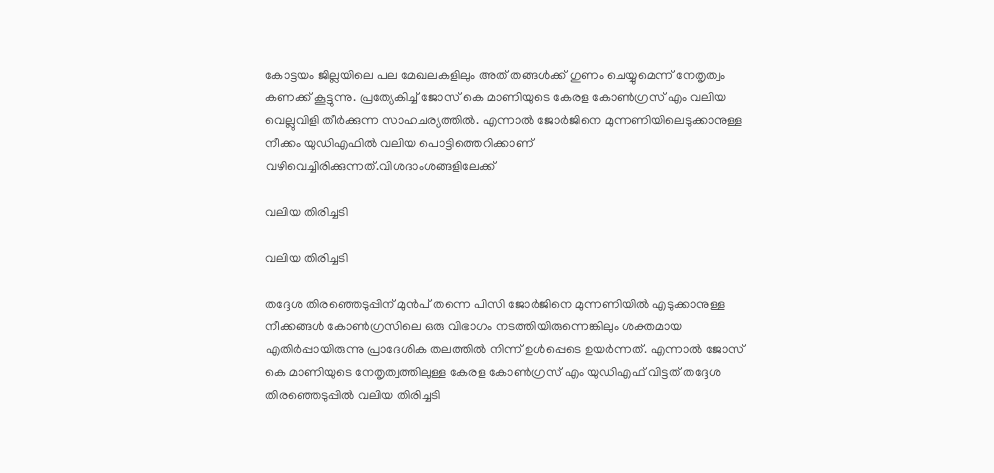കോട്ടയം ജില്ലയിലെ പല മേഖലകളിലും അത് തങ്ങൾക്ക് ഗുണം ചെയ്യുമെന്ന് നേതൃത്വം കണക്ക് കൂട്ടുന്നു. പ്രത്യേകിച്ച് ജോസ് കെ മാണിയുടെ കേരള കോൺഗ്രസ് എം വലിയ വെല്ലുവിളി തീർക്കുന്ന സാഹചര്യത്തിൽ. എന്നാൽ ജോർജിനെ മുന്നണിയിലെടുക്കാനുള്ള നീക്കം യുഡിഎഫിൽ വലിയ പൊട്ടിത്തെറിക്കാണ് വഴിവെച്ചിരിക്കുന്നത്.വിശദാംശങ്ങളിലേക്ക്

വലിയ തിരിച്ചടി

വലിയ തിരിച്ചടി

തദ്ദേശ തിരഞ്ഞെടുപ്പിന് മുൻപ് തന്നെ പിസി ജോർജിനെ മുന്നണിയിൽ എടുക്കാനുള്ള നീക്കങ്ങൾ കോൺഗ്രസിലെ ഒരു വിഭാഗം നടത്തിയിരുന്നെങ്കിലും ശക്തമായ എതിർപ്പായിരുന്നു പ്രാദേശിക തലത്തിൽ നിന്ന് ഉൾപ്പെടെ ഉയർന്നത്. എന്നാൽ ജോസ് കെ മാണിയുടെ നേതൃത്വത്തിലുള്ള കേരള കോൺഗ്രസ് എം യുഡിഎഫ് വിട്ടത് തദ്ദേശ തിരഞ്ഞെടുപ്പിൽ വലിയ തിരിച്ചടി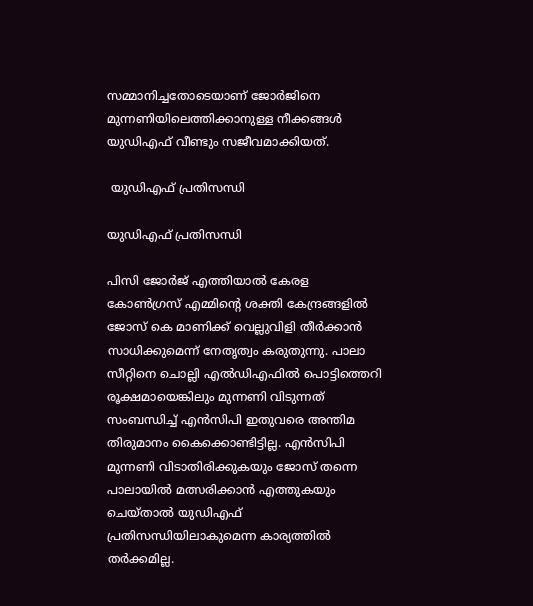സമ്മാനിച്ചതോടെയാണ് ജോർജിനെ മുന്നണിയിലെത്തിക്കാനുള്ള നീക്കങ്ങൾ യുഡിഎഫ് വീണ്ടും സജീവമാക്കിയത്.

 യുഡിഎഫ് പ്രതിസന്ധി

യുഡിഎഫ് പ്രതിസന്ധി

പിസി ജോർജ് എത്തിയാൽ കേരള കോൺഗ്രസ് എമ്മിന്റെ ശക്തി കേന്ദ്രങ്ങളിൽ ജോസ് കെ മാണിക്ക് വെല്ലുവിളി തീർക്കാൻ സാധിക്കുമെന്ന് നേതൃത്വം കരുതുന്നു. പാലാ സീറ്റിനെ ചൊല്ലി എൽഡിഎഫിൽ പൊട്ടിത്തെറി രൂക്ഷമായെങ്കിലും മുന്നണി വിടുന്നത് സംബന്ധിച്ച് എൻസിപി ഇതുവരെ അന്തിമ തിരുമാനം കൈക്കൊണ്ടിട്ടില്ല. എൻസിപി മുന്നണി വിടാതിരിക്കുകയും ജോസ് തന്നെ പാലായിൽ മത്സരിക്കാൻ എത്തുകയും ചെയ്താൽ യുഡിഎഫ് പ്രതിസന്ധിയിലാകുമെന്ന കാര്യത്തിൽ തർക്കമില്ല.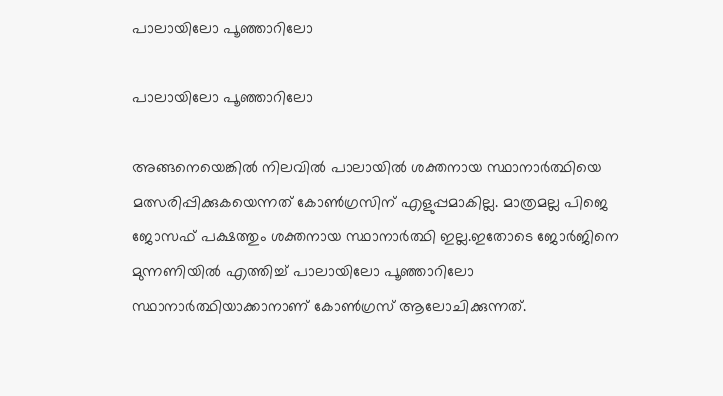പാലായിലോ പൂഞ്ഞാറിലോ

പാലായിലോ പൂഞ്ഞാറിലോ

അങ്ങനെയെങ്കിൽ നിലവിൽ പാലായിൽ ശക്തനായ സ്ഥാനാർത്ഥിയെ മത്സരിപ്പിക്കുകയെന്നത് കോൺഗ്രസിന് എളുപ്പമാകില്ല. മാത്രമല്ല പിജെ ജോസഫ് പക്ഷത്തും ശക്തനായ സ്ഥാനാർത്ഥി ഇല്ല.ഇതോടെ ജോർജിനെ മുന്നണിയിൽ എത്തിച്ച് പാലായിലോ പൂഞ്ഞാറിലോ സ്ഥാനാർത്ഥിയാക്കാനാണ് കോൺഗ്രസ് ആലോചിക്കുന്നത്.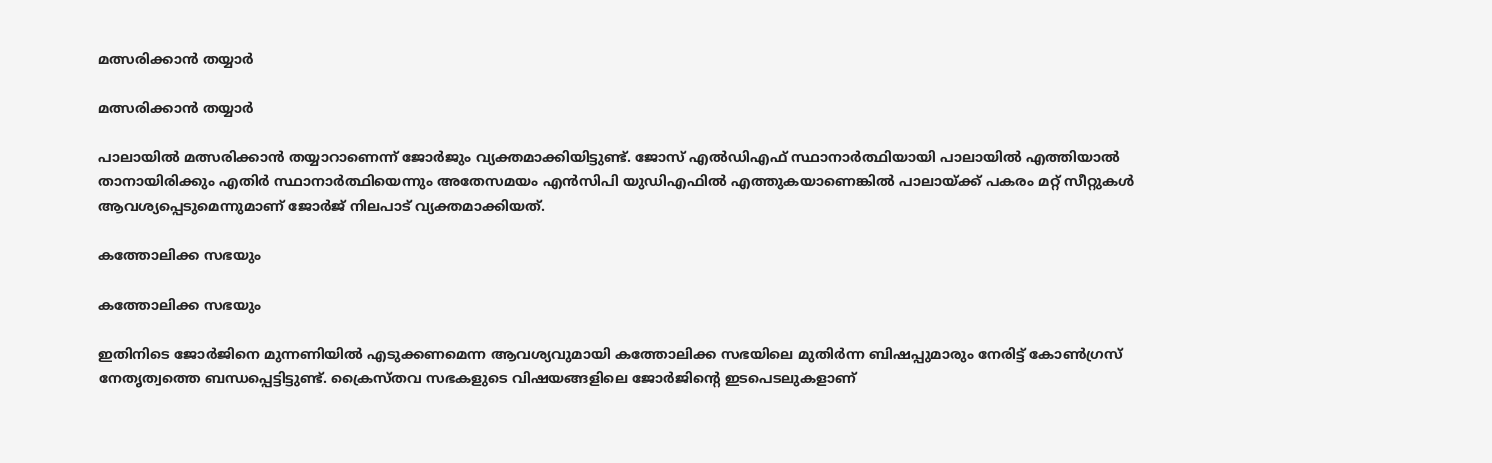മത്സരിക്കാൻ തയ്യാർ

മത്സരിക്കാൻ തയ്യാർ

പാലായിൽ മത്സരിക്കാൻ തയ്യാറാണെന്ന് ജോർജും വ്യക്തമാക്കിയിട്ടുണ്ട്. ജോസ് എൽഡിഎഫ് സ്ഥാനാർത്ഥിയായി പാലായിൽ എത്തിയാൽ താനായിരിക്കും എതിർ സ്ഥാനാർത്ഥിയെന്നും അതേസമയം എൻസിപി യുഡിഎഫിൽ എത്തുകയാണെങ്കിൽ പാലായ്ക്ക് പകരം മറ്റ് സീറ്റുകൾ ആവശ്യപ്പെടുമെന്നുമാണ് ജോർജ് നിലപാട് വ്യക്തമാക്കിയത്.

കത്തോലിക്ക സഭയും

കത്തോലിക്ക സഭയും

ഇതിനിടെ ജോർജിനെ മുന്നണിയിൽ എടുക്കണമെന്ന ആവശ്യവുമായി കത്തോലിക്ക സഭയിലെ മുതിർന്ന ബിഷപ്പുമാരും നേരിട്ട് കോൺഗ്രസ് നേതൃത്വത്തെ ബന്ധപ്പെട്ടിട്ടുണ്ട്. ക്രൈസ്തവ സഭകളുടെ വിഷയങ്ങളിലെ ജോർജിന്റെ ഇടപെടലുകളാണ്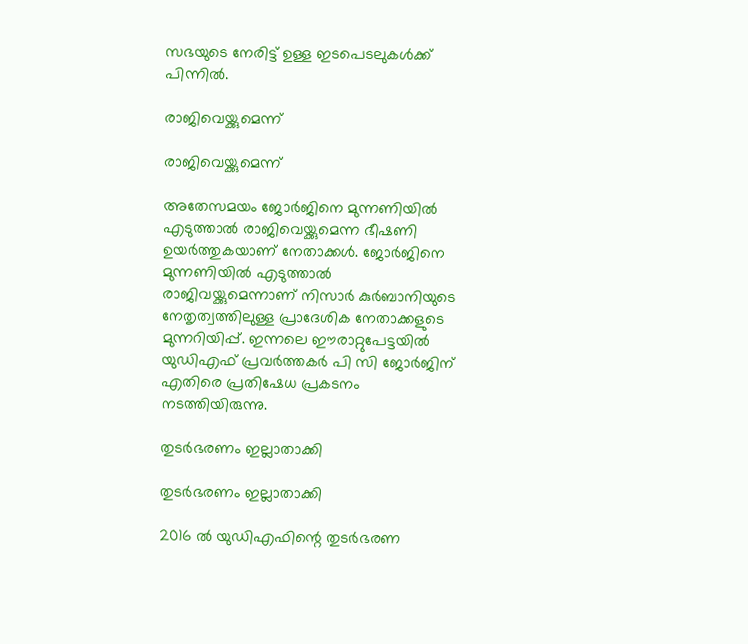സഭയുടെ നേരിട്ട് ഉള്ള ഇടപെടലുകൾക്ക് പിന്നിൽ.

രാജിവെയ്ക്കുമെന്ന്

രാജിവെയ്ക്കുമെന്ന്

അതേസമയം ജോർജിനെ മുന്നണിയിൽ എടുത്താൽ രാജിവെയ്ക്കുമെന്ന ഭീഷണി ഉയർത്തുകയാണ് നേതാക്കൾ. ജോര്‍ജിനെ മുന്നണിയില്‍ എടുത്താല്‍ രാജിവയ്ക്കുമെന്നാണ് നിസാര്‍ കുര്‍ബാനിയുടെ നേതൃത്വത്തിലുള്ള പ്രാദേശിക നേതാക്കളുടെ മുന്നറിയിപ്പ്. ഇന്നലെ ഈരാറ്റുപേട്ടയില്‍ യുഡിഎഫ് പ്രവര്‍ത്തകര്‍ പി സി ജോര്‍ജിന് എതിരെ പ്രതിഷേധ പ്രകടനം നടത്തിയിരുന്നു.

തുടർഭരണം ഇല്ലാതാക്കി

തുടർഭരണം ഇല്ലാതാക്കി

2016 ൽ യുഡിഎഫിന്റെ തുടർഭരണ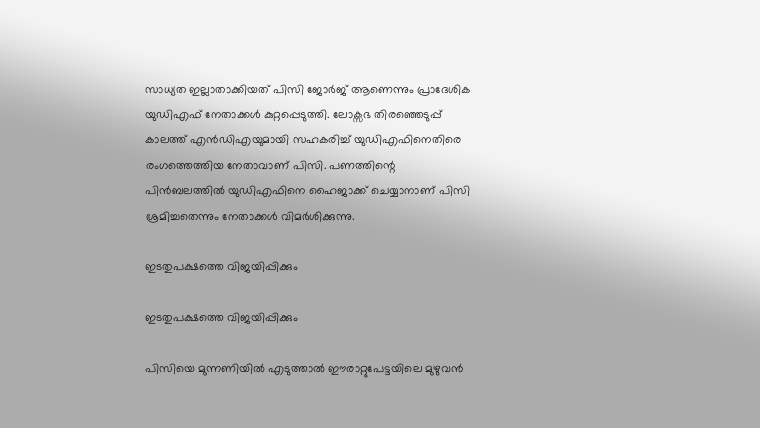സാധ്യത ഇല്ലാതാക്കിയത് പിസി ജോർജ് ആണെന്നും പ്രാദേശിക യുഡിഎഫ് നേതാക്കൾ കുറ്റപ്പെടുത്തി. ലോക്സഭ തിരഞ്ഞെടുപ്പ് കാലത്ത് എൻഡിഎയുമായി സഹകരിച്ച് യുഡിഎഫിനെതിരെ രംഗത്തെത്തിയ നേതാവാണ് പിസി. പണത്തിന്റെ പിൻബലത്തിൽ യുഡിഎഫിനെ ഹൈജാക്ക് ചെയ്യാനാണ് പിസി ശ്രമിച്ചതെന്നും നേതാക്കൾ വിമർശിക്കുന്നു.

ഇടതുപക്ഷത്തെ വിജയിപ്പിക്കും

ഇടതുപക്ഷത്തെ വിജയിപ്പിക്കും

പിസിയെ മുന്നണിയിൽ എടുത്താൽ ഈരാറ്റുപേട്ടയിലെ മുഴുവൻ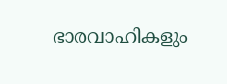ഭാരവാഹികളും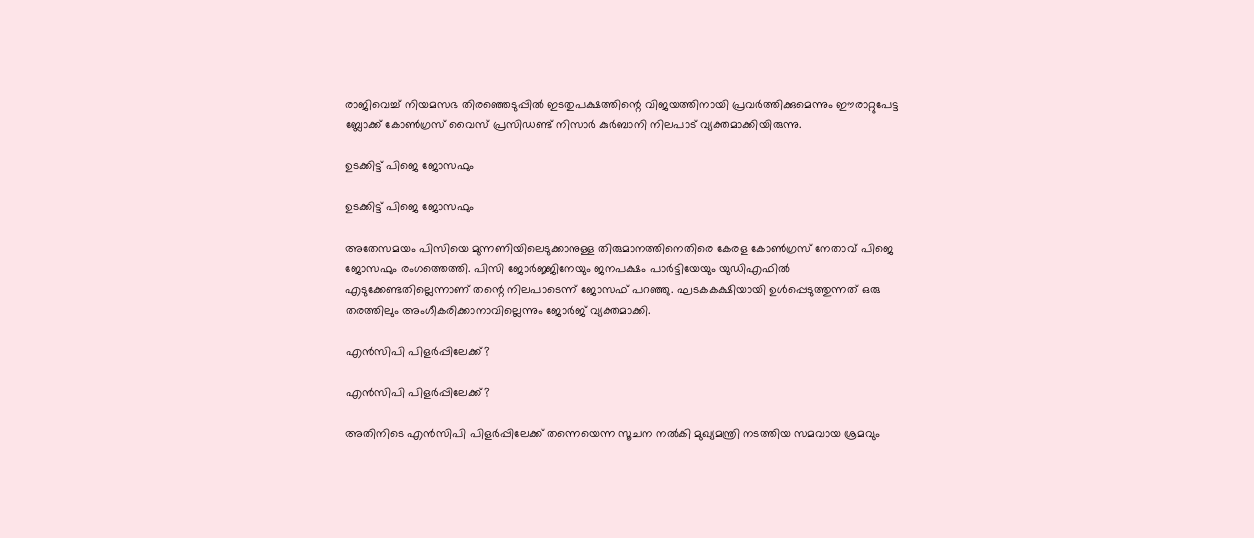രാജിവെച്ച് നിയമസഭ തിരഞ്ഞെടുപ്പിൽ ഇടതുപക്ഷത്തിന്റെ വിജയത്തിനായി പ്രവർത്തിക്കുമെന്നും ഈരാറ്റുപേട്ട ബ്ലോക്ക് കോണ്‍ഗ്രസ് വൈസ് പ്രസിഡണ്ട് നിസാര്‍ കുര്‍ബാനി നിലപാട് വ്യക്തമാക്കിയിരുന്നു.

ഉടക്കിട്ട് പിജെ ജോസഫും

ഉടക്കിട്ട് പിജെ ജോസഫും

അതേസമയം പിസിയെ മുന്നണിയിലെടുക്കാനുള്ള തിരുമാനത്തിനെതിരെ കേരള കോൺഗ്രസ് നേതാവ് പിജെ ജോസഫും രംഗത്തെത്തി. പിസി ജോര്‍ജ്ജിനേയും ജനപക്ഷം പാര്‍ട്ടിയേയും യുഡിഎഫിൽ എടുക്കേണ്ടതില്ലെന്നാണ് തന്റെ നിലപാടെന്ന് ജോസഫ് പറഞ്ഞു. ഘടകകക്ഷിയായി ഉൾപ്പെടുത്തുന്നത് ഒരു തരത്തിലും അംഗീകരിക്കാനാവില്ലെന്നും ജോർജ് വ്യക്തമാക്കി.

എൻസിപി പിളർപ്പിലേക്ക്?

എൻസിപി പിളർപ്പിലേക്ക്?

അതിനിടെ എൻസിപി പിളർപ്പിലേക്ക് തന്നെയെന്ന സൂചന നൽകി മുഖ്യമന്ത്രി നടത്തിയ സമവായ ശ്രമവും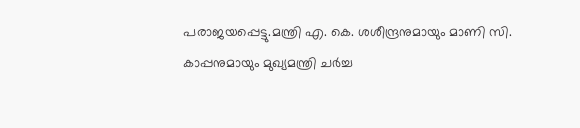പരാജയപ്പെട്ടു.മന്ത്രി എ. കെ. ശശീന്ദ്രനുമായും മാണി സി. കാപ്പനുമായും മുഖ്യമന്ത്രി ചര്‍ച്ച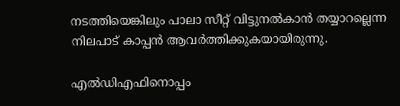നടത്തിയെങ്കിലും പാലാ സീറ്റ് വിട്ടുനൽകാൻ തയ്യാറല്ലെന്ന നിലപാട് കാപ്പൻ ആവർത്തിക്കുകയായിരുന്നു.

എൽഡിഎഫിനൊപ്പം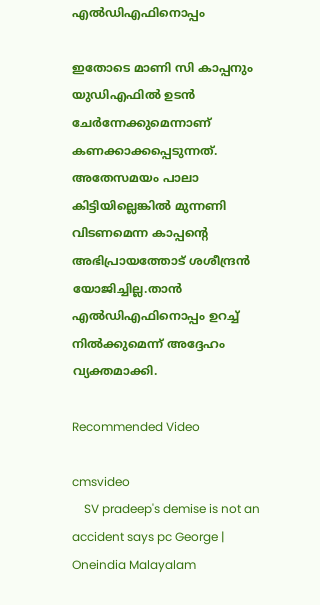എൽഡിഎഫിനൊപ്പം

ഇതോടെ മാണി സി കാപ്പനും യുഡിഎഫിൽ ഉടൻ ചേർന്നേക്കുമെന്നാണ് കണക്കാക്കപ്പെടുന്നത്. അതേസമയം പാലാ കിട്ടിയില്ലെങ്കില്‍ മുന്നണി വിടണമെന്ന കാപ്പന്റെ അഭിപ്രായത്തോട് ശശീന്ദ്രന്‍ യോജിച്ചില്ല.താൻ എൽഡിഎഫിനൊപ്പം ഉറച്ച് നിൽക്കുമെന്ന് അദ്ദേഹം വ്യക്തമാക്കി.

Recommended Video

cmsvideo
    SV pradeep's demise is not an accident says pc George | Oneindia Malayalam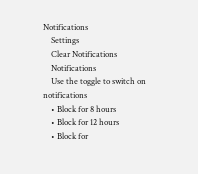Notifications
    Settings
    Clear Notifications
    Notifications
    Use the toggle to switch on notifications
    • Block for 8 hours
    • Block for 12 hours
    • Block for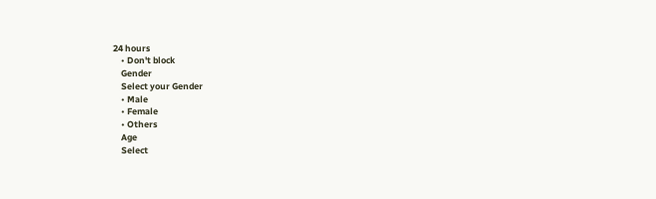24 hours
    • Don't block
    Gender
    Select your Gender
    • Male
    • Female
    • Others
    Age
    Select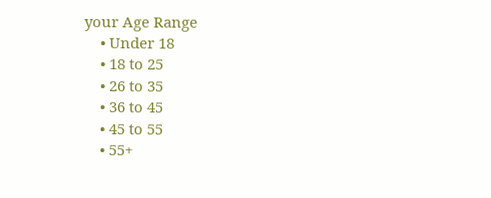your Age Range
    • Under 18
    • 18 to 25
    • 26 to 35
    • 36 to 45
    • 45 to 55
    • 55+